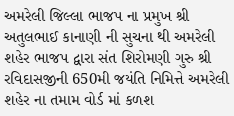અમરેલી જિલ્લા ભાજપ ના પ્રમુખ શ્રી અતુલભાઈ કાનાણી ની સુચના થી અમરેલી શહેર ભાજપ દ્વારા સંત શિરોમણી ગુરુ શ્રી રવિદાસજીની 650મી જયંતિ નિમિત્તે અમરેલી શહેર ના તમામ વોર્ડ માં કળશ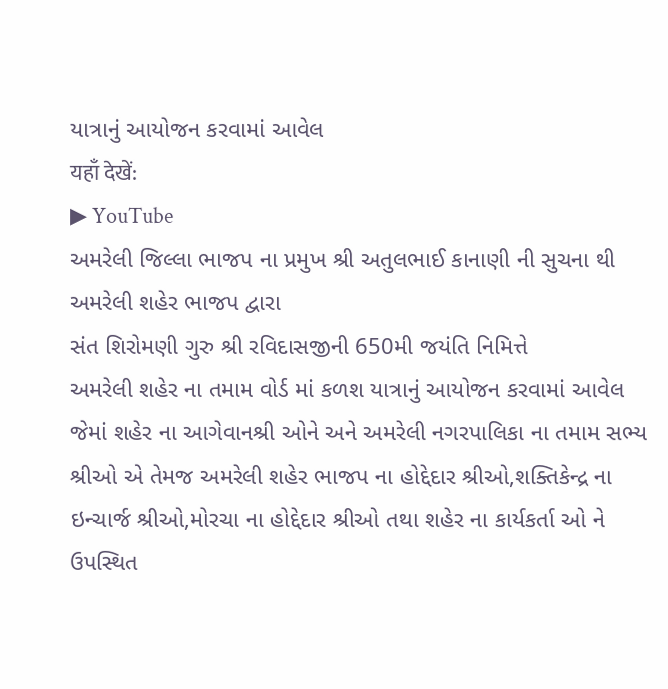યાત્રાનું આયોજન કરવામાં આવેલ
यहाँ देखें:
▶ YouTube
અમરેલી જિલ્લા ભાજપ ના પ્રમુખ શ્રી અતુલભાઈ કાનાણી ની સુચના થી અમરેલી શહેર ભાજપ દ્વારા
સંત શિરોમણી ગુરુ શ્રી રવિદાસજીની 650મી જયંતિ નિમિત્તે
અમરેલી શહેર ના તમામ વોર્ડ માં કળશ યાત્રાનું આયોજન કરવામાં આવેલ
જેમાં શહેર ના આગેવાનશ્રી ઓને અને અમરેલી નગરપાલિકા ના તમામ સભ્ય શ્રીઓ એ તેમજ અમરેલી શહેર ભાજપ ના હોદ્દેદાર શ્રીઓ,શક્તિકેન્દ્ર ના ઇન્ચાર્જ શ્રીઓ,મોરચા ના હોદ્દેદાર શ્રીઓ તથા શહેર ના કાર્યકર્તા ઓ ને ઉપસ્થિત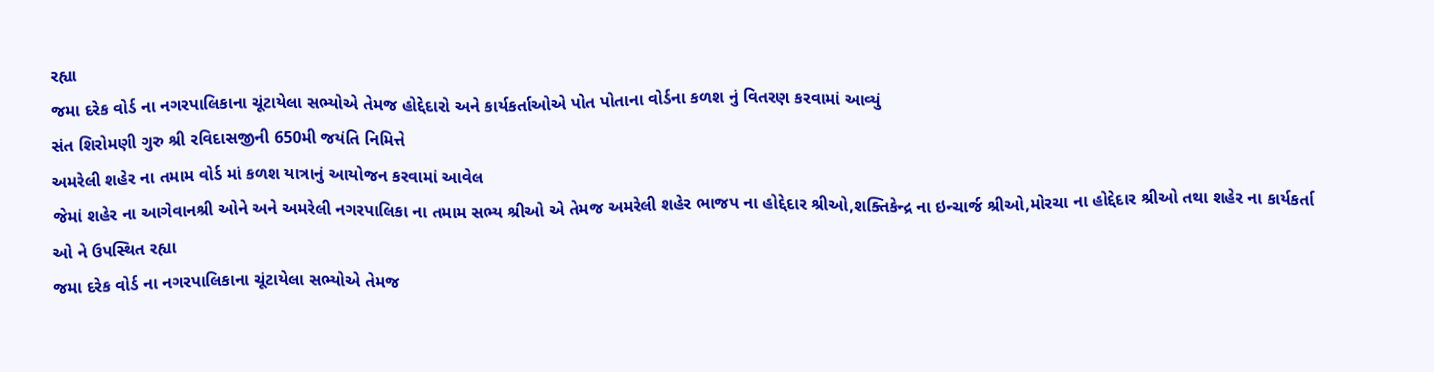રહ્યા
જમા દરેક વોર્ડ ના નગરપાલિકાના ચૂંટાયેલા સભ્યોએ તેમજ હોદ્દેદારો અને કાર્યકર્તાઓએ પોત પોતાના વોર્ડના કળશ નું વિતરણ કરવામાં આવ્યું
સંત શિરોમણી ગુરુ શ્રી રવિદાસજીની 650મી જયંતિ નિમિત્તે
અમરેલી શહેર ના તમામ વોર્ડ માં કળશ યાત્રાનું આયોજન કરવામાં આવેલ
જેમાં શહેર ના આગેવાનશ્રી ઓને અને અમરેલી નગરપાલિકા ના તમામ સભ્ય શ્રીઓ એ તેમજ અમરેલી શહેર ભાજપ ના હોદ્દેદાર શ્રીઓ,શક્તિકેન્દ્ર ના ઇન્ચાર્જ શ્રીઓ,મોરચા ના હોદ્દેદાર શ્રીઓ તથા શહેર ના કાર્યકર્તા ઓ ને ઉપસ્થિત રહ્યા
જમા દરેક વોર્ડ ના નગરપાલિકાના ચૂંટાયેલા સભ્યોએ તેમજ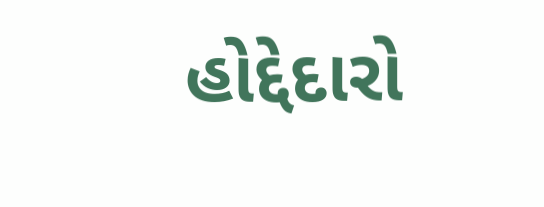હોદ્દેદારો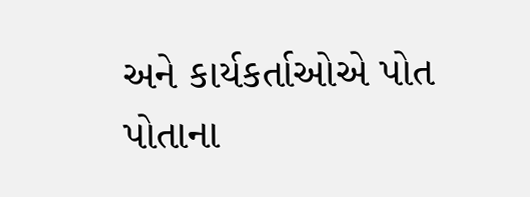અને કાર્યકર્તાઓએ પોત પોતાના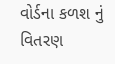વોર્ડના કળશ નું વિતરણ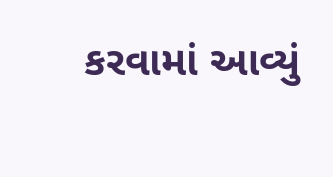કરવામાં આવ્યું